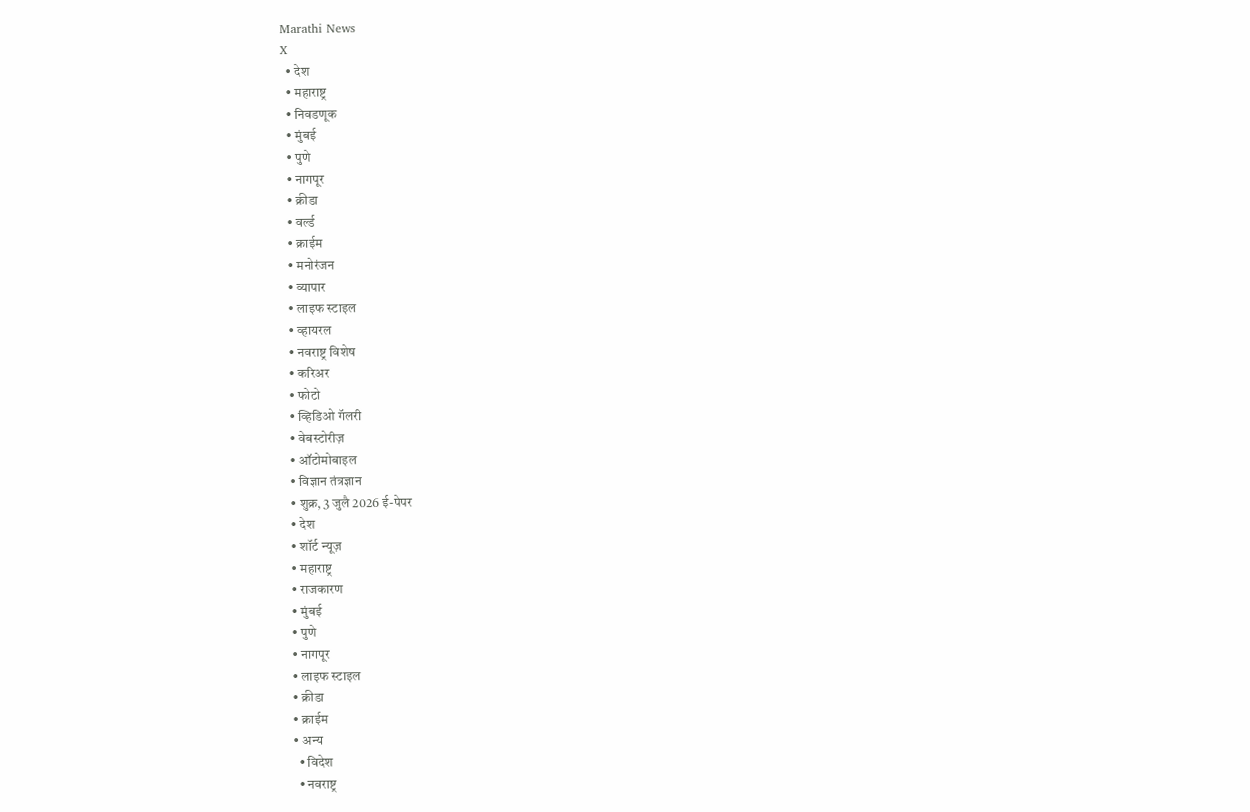Marathi News
X
  • देश
  • महाराष्ट्र
  • निवडणूक
  • मुंबई
  • पुणे
  • नागपूर
  • क्रीडा
  • वर्ल्ड
  • क्राईम
  • मनोरंजन
  • व्यापार
  • लाइफ स्टाइल
  • व्हायरल
  • नवराष्ट्र विशेष
  • करिअर
  • फोटो
  • व्हिडिओ गॅलरी
  • वेबस्टोरीज़
  • ऑटोमोबाइल
  • विज्ञान तंत्रज्ञान
  • शुक्र, 3 जुलै 2026 ई-पेपर
  • देश
  • शॉर्ट न्यूज़
  • महाराष्ट्र
  • राजकारण
  • मुंबई
  • पुणे
  • नागपूर
  • लाइफ स्टाइल
  • क्रीडा
  • क्राईम
  • अन्य
    • विदेश
    • नवराष्ट्र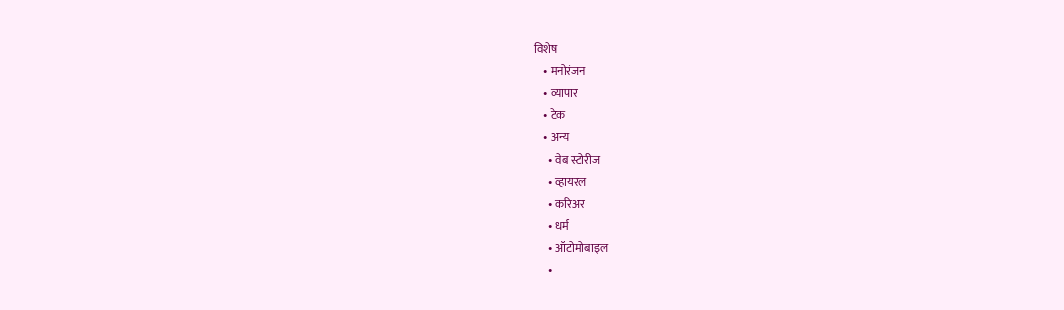विशेष
    • मनोरंजन
    • व्यापार
    • टेक
    • अन्य
      • वेब स्टोरीज
      • व्हायरल
      • करिअर
      • धर्म
      • ऑटोमोबाइल
      •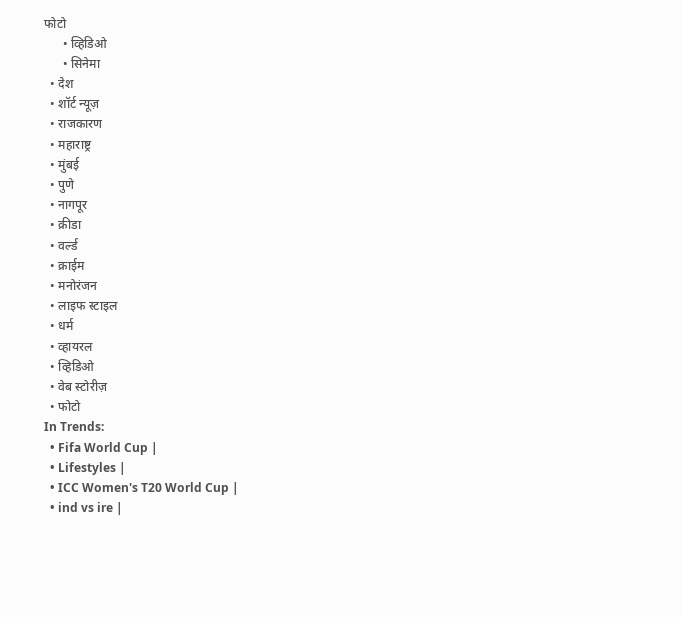फोटो
      • व्हिडिओ
      • सिनेमा
  • देश
  • शॉर्ट न्यूज़
  • राजकारण
  • महाराष्ट्र
  • मुंबई
  • पुणे
  • नागपूर
  • क्रीडा
  • वर्ल्ड
  • क्राईम
  • मनोरंजन
  • लाइफ स्टाइल
  • धर्म
  • व्हायरल
  • व्हिडिओ
  • वेब स्टोरीज़
  • फोटो
In Trends:
  • Fifa World Cup |
  • Lifestyles |
  • ICC Women's T20 World Cup |
  • ind vs ire |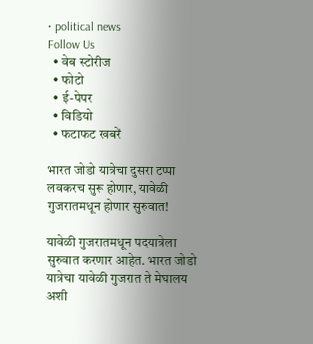• political news
Follow Us
  • वेब स्टोरीज
  • फोटो
  • ई-पेपर
  • विडियो
  • फटाफट खबरें

भारत जोडो यात्रेचा दुसरा टप्पा लवकरच सुरू होणार, यावेळी गुजरातमधून होणार सुरुवात!

यावेळी गुजरातमधून पदयात्रेला सुरुवात करणार आहेत. भारत जोडो यात्रेचा यावेळी गुजरात ते मेघालय अशी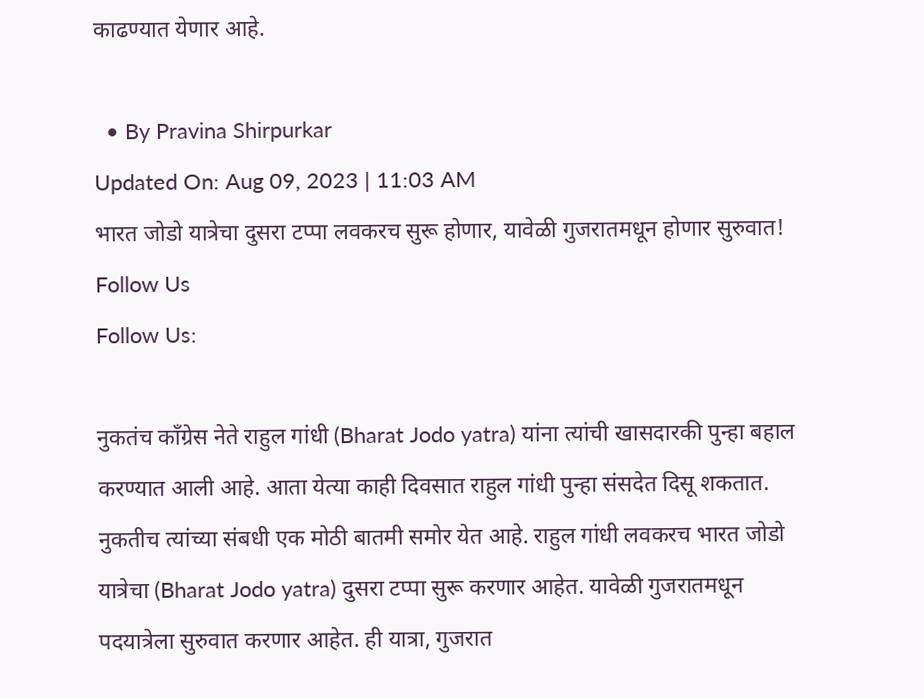काढण्यात येणार आहे.

  • By Pravina Shirpurkar
Updated On: Aug 09, 2023 | 11:03 AM
भारत जोडो यात्रेचा दुसरा टप्पा लवकरच सुरू होणार, यावेळी गुजरातमधून होणार सुरुवात!
Follow Us
Follow Us:

नुकतंच काँग्रेस नेते राहुल गांधी (Bharat Jodo yatra) यांना त्यांची खासदारकी पुन्हा बहाल करण्यात आली आहे. आता येत्या काही दिवसात राहुल गांधी पुन्हा संसदेत दिसू शकतात. नुकतीच त्यांच्या संबधी एक मोठी बातमी समोर येत आहे. राहुल गांधी लवकरच भारत जोडो यात्रेचा (Bharat Jodo yatra) दुसरा टप्पा सुरू करणार आहेत. यावेळी गुजरातमधून पदयात्रेला सुरुवात करणार आहेत. ही यात्रा, गुजरात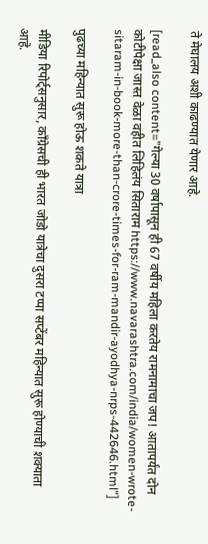ते मेघालय अशी काढण्यात येणार आहे.

[read_also content=”गेल्या 30 वर्षापासून ही 67 वर्षीय महिला करतेय रामनामाचा जप! आतापर्यंत दोन कोटीपेक्षा जास्त वेळा वहीत लिहिलंय सिताराम https://www.navarashtra.com/india/women-wrote-sitaram-in-book-more-than-crore-times-for-ram-mandir-ayodhya-nrps-442646.html”]

पुढच्या महिन्यात सुरू होऊ शकते यात्रा

मीडिया रिपोर्ट्सनुसार, काँग्रेसची ही भारत जोडो यात्रेचा दुसरा टप्पा सप्टेंबर महिन्यात सुरू होण्याची शक्याता आहे.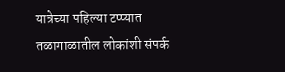यात्रेच्या पहिल्या टप्प्यात तळागाळातील लोकांशी संपर्क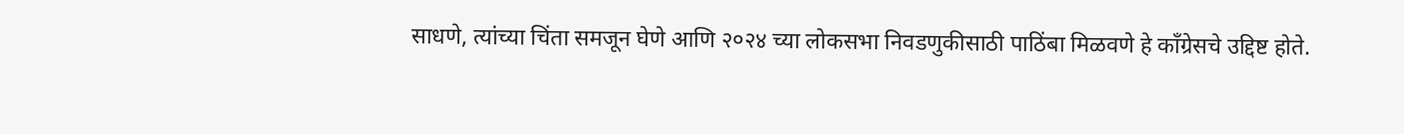साधणे, त्यांच्या चिंता समजून घेणे आणि २०२४ च्या लोकसभा निवडणुकीसाठी पाठिंबा मिळवणे हे काँग्रेसचे उद्दिष्ट होते.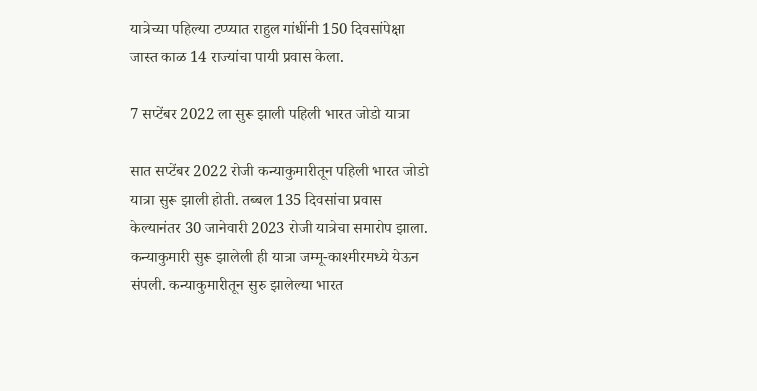यात्रेच्या पहिल्या टप्प्यात राहुल गांधींनी 150 दिवसांपेक्षा जास्त काळ 14 राज्यांचा पायी प्रवास केला.

7 सप्टेंबर 2022 ला सुरू झाली पहिली भारत जोडो यात्रा

सात सप्टेंबर 2022 रोजी कन्याकुमारीतून पहिली भारत जोडो यात्रा सुरू झाली होती. तब्बल 135 दिवसांचा प्रवास केल्यानंतर 30 जानेवारी 2023 रोजी यात्रेचा समारोप झाला. कन्याकुमारी सुरू झालेली ही यात्रा जम्मू-काश्मीरमध्ये येऊन संपली. कन्याकुमारीतून सुरु झालेल्या भारत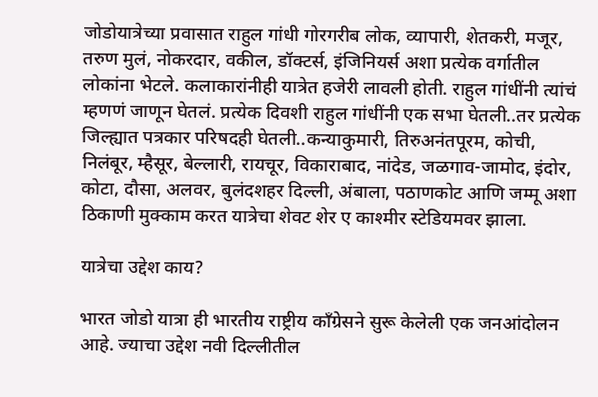जोडोयात्रेच्या प्रवासात राहुल गांधी गोरगरीब लोक, व्यापारी, शेतकरी, मजूर, तरुण मुलं, नोकरदार, वकील, डॉक्टर्स, इंजिनियर्स अशा प्रत्येक वर्गातील लोकांना भेटले. कलाकारांनीही यात्रेत हजेरी लावली होती. राहुल गांधींनी त्यांचं म्हणणं जाणून घेतलं. प्रत्येक दिवशी राहुल गांधींनी एक सभा घेतली..तर प्रत्येक जिल्ह्यात पत्रकार परिषदही घेतली..कन्याकुमारी, तिरुअनंतपूरम, कोची, निलंबूर, म्हैसूर, बेल्लारी, रायचूर, विकाराबाद, नांदेड, जळगाव-जामोद, इंदोर, कोटा, दौसा, अलवर, बुलंदशहर दिल्ली, अंबाला, पठाणकोट आणि जम्मू अशा ठिकाणी मुक्काम करत यात्रेचा शेवट शेर ए काश्मीर स्टेडियमवर झाला.

यात्रेचा उद्देश काय?

भारत जोडो यात्रा ही भारतीय राष्ट्रीय काँग्रेसने सुरू केलेली एक जनआंदोलन आहे. ज्याचा उद्देश नवी दिल्लीतील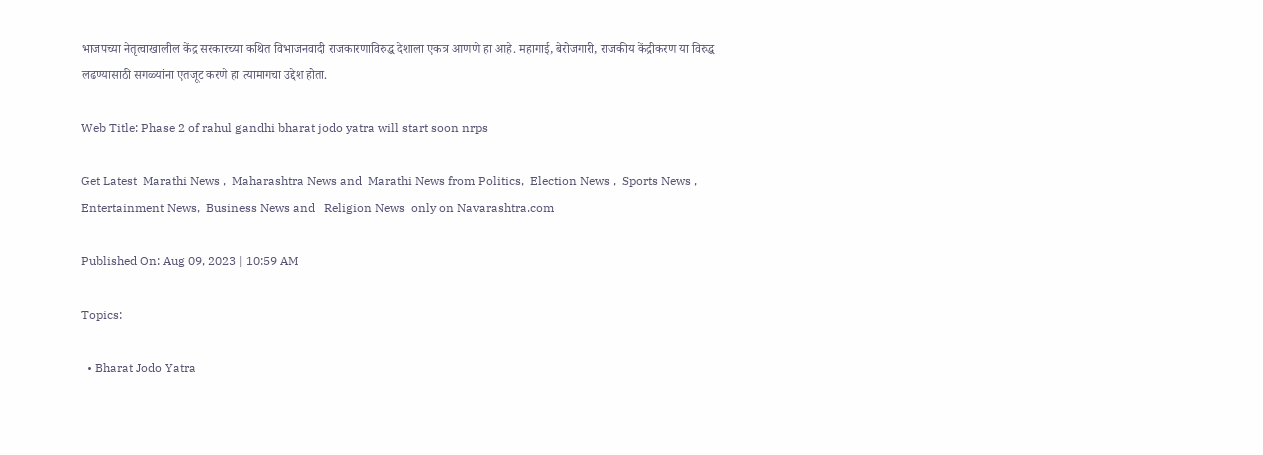भाजपच्या नेतृत्वाखालील केंद्र सरकारच्या कथित विभाजनवादी राजकारणाविरुद्ध देशाला एकत्र आणणे हा आहे. महागाई, बेरोजगारी, राजकीय केंद्रीकरण या विरुद्ध लढण्यासाठी सगळ्यांना एतजूट करणे हा त्यामागचा उद्देश होता.

Web Title: Phase 2 of rahul gandhi bharat jodo yatra will start soon nrps

Get Latest  Marathi News ,  Maharashtra News and  Marathi News from Politics,  Election News ,  Sports News ,  Entertainment News,  Business News and   Religion News  only on Navarashtra.com

Published On: Aug 09, 2023 | 10:59 AM

Topics:

  • Bharat Jodo Yatra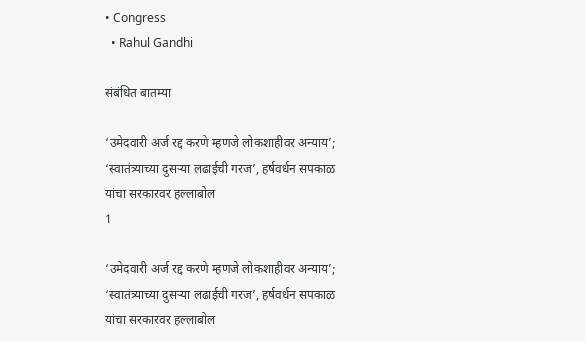• Congress
  • Rahul Gandhi

संबंधित बातम्या

‘उमेदवारी अर्ज रद्द करणे म्हणजे लोकशाहीवर अन्याय’; ‘स्वातंत्र्याच्या दुसऱ्या लढाईची गरज’, हर्षवर्धन सपकाळ यांचा सरकारवर हल्लाबोल
1

‘उमेदवारी अर्ज रद्द करणे म्हणजे लोकशाहीवर अन्याय’; ‘स्वातंत्र्याच्या दुसऱ्या लढाईची गरज’, हर्षवर्धन सपकाळ यांचा सरकारवर हल्लाबोल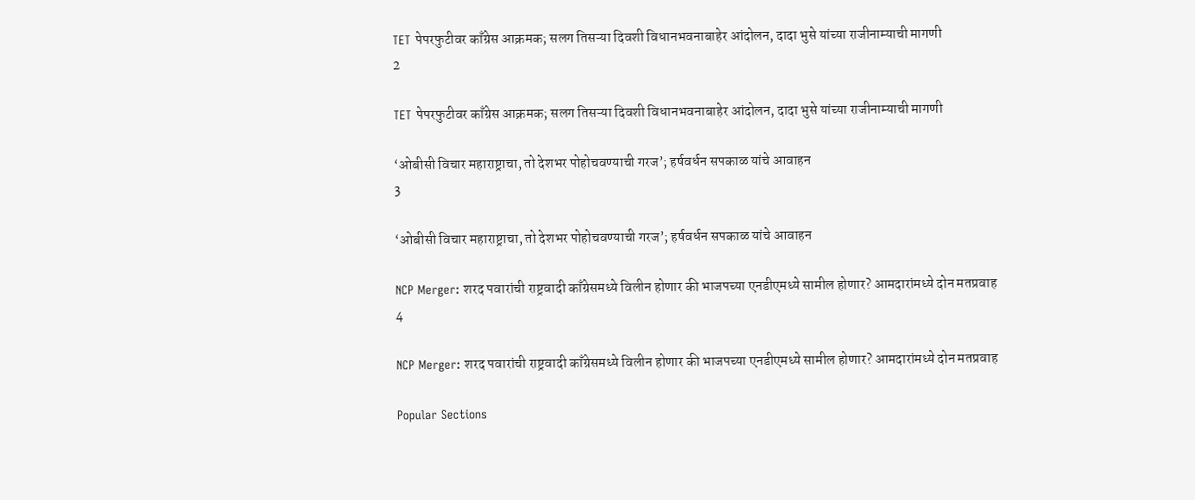TET पेपरफुटीवर काँग्रेस आक्रमक; सलग तिसऱ्या दिवशी विधानभवनाबाहेर आंदोलन, दादा भुसे यांच्या राजीनाम्याची मागणी
2

TET पेपरफुटीवर काँग्रेस आक्रमक; सलग तिसऱ्या दिवशी विधानभवनाबाहेर आंदोलन, दादा भुसे यांच्या राजीनाम्याची मागणी

‘ओबीसी विचार महाराष्ट्राचा, तो देशभर पोहोचवण्याची गरज’; हर्षवर्धन सपकाळ यांचे आवाहन
3

‘ओबीसी विचार महाराष्ट्राचा, तो देशभर पोहोचवण्याची गरज’; हर्षवर्धन सपकाळ यांचे आवाहन

NCP Merger: शरद पवारांची राष्ट्रवादी काँग्रेसमध्ये विलीन होणार की भाजपच्या एनडीएमध्ये सामील होणार? आमदारांमध्ये दोन मतप्रवाह
4

NCP Merger: शरद पवारांची राष्ट्रवादी काँग्रेसमध्ये विलीन होणार की भाजपच्या एनडीएमध्ये सामील होणार? आमदारांमध्ये दोन मतप्रवाह

Popular Sections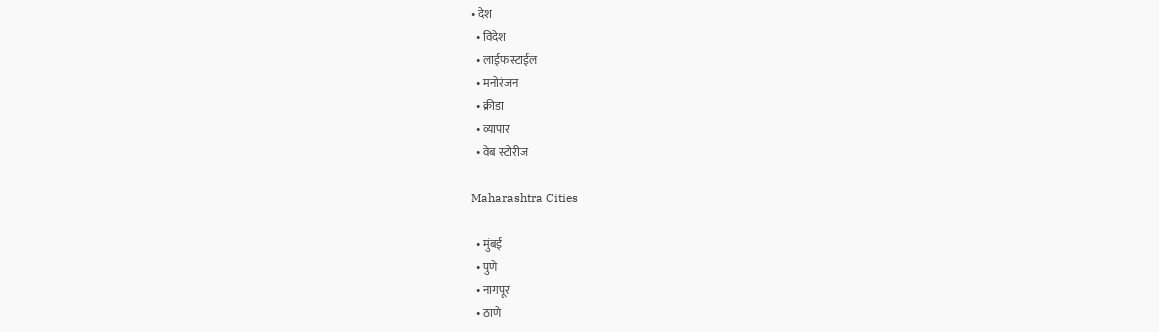• देश
  • विदेश
  • लाईफस्टाईल
  • मनोरंजन
  • क्रीडा
  • व्यापार
  • वेब स्टोरीज

Maharashtra Cities

  • मुंबई
  • पुणे
  • नागपूर
  • ठाणे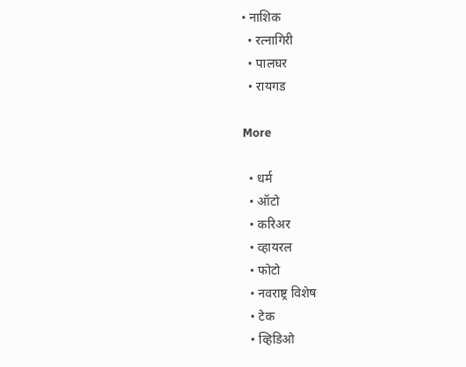• नाशिक
  • रत्नागिरी
  • पालघर
  • रायगड

More

  • धर्म
  • ऑटो
  • करिअर
  • व्हायरल
  • फोटो
  • नवराष्ट्र विशेष
  • टेक
  • व्हिडिओ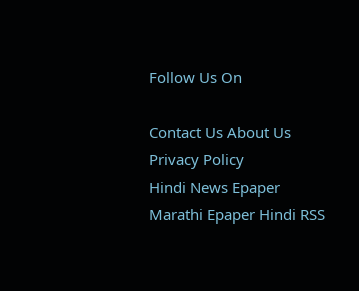Follow Us On

Contact Us About Us Privacy Policy
Hindi News Epaper Marathi Epaper Hindi RSS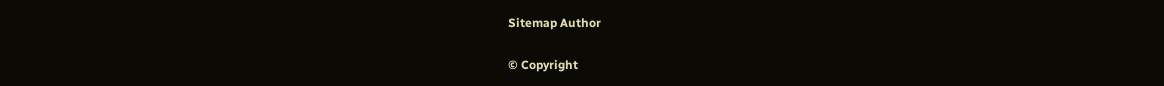Sitemap Author

© Copyright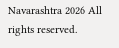Navarashtra 2026 All rights reserved.